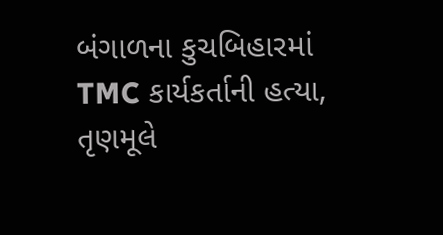બંગાળના કુચબિહારમાં TMC કાર્યકર્તાની હત્યા, તૃણમૂલે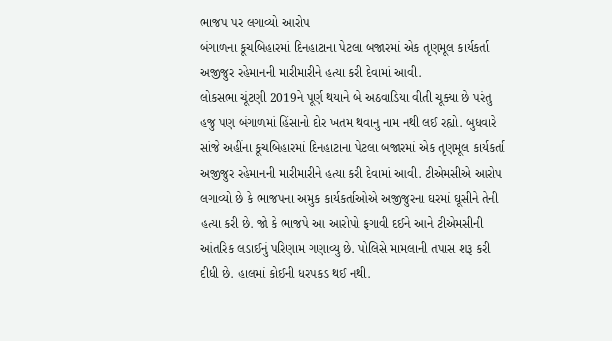ભાજપ પર લગાવ્યો આરોપ
બંગાળના કૂચબિહારમાં દિનહાટાના પેટલા બજારમાં એક તૃણમૂલ કાર્યકર્તા અજીજુર રહેમાનની મારીમારીને હત્યા કરી દેવામાં આવી.
લોકસભા ચૂંટણી 2019ને પૂર્ણ થયાને બે અઠવાડિયા વીતી ચૂક્યા છે પરંતુ હજુ પણ બંગાળમાં હિંસાનો દોર ખતમ થવાનુ નામ નથી લઈ રહ્યો. બુધવારે સાંજે અહીંના કૂચબિહારમાં દિનહાટાના પેટલા બજારમાં એક તૃણમૂલ કાર્યકર્તા અજીજુર રહેમાનની મારીમારીને હત્યા કરી દેવામાં આવી. ટીએમસીએ આરોપ લગાવ્યો છે કે ભાજપના અમુક કાર્યકર્તાઓએ અજીજુરના ઘરમાં ઘૂસીને તેની હત્યા કરી છે. જો કે ભાજપે આ આરોપો ફગાવી દઈને આને ટીએમસીની આંતરિક લડાઈનું પરિણામ ગણાવ્યુ છે. પોલિસે મામલાની તપાસ શરૂ કરી દીધી છે. હાલમાં કોઈની ધરપકડ થઈ નથી.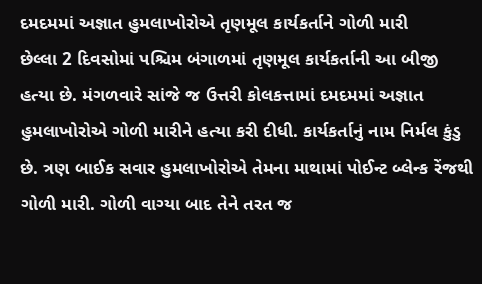દમદમમાં અજ્ઞાત હુમલાખોરોએ તૃણમૂલ કાર્યકર્તાને ગોળી મારી
છેલ્લા 2 દિવસોમાં પશ્ચિમ બંગાળમાં તૃણમૂલ કાર્યકર્તાની આ બીજી હત્યા છે. મંગળવારે સાંજે જ ઉત્તરી કોલકત્તામાં દમદમમાં અજ્ઞાત હુમલાખોરોએ ગોળી મારીને હત્યા કરી દીધી. કાર્યકર્તાનું નામ નિર્મલ કુંડુ છે. ત્રણ બાઈક સવાર હુમલાખોરોએ તેમના માથામાં પોઈન્ટ બ્લેન્ક રેંજથી ગોળી મારી. ગોળી વાગ્યા બાદ તેને તરત જ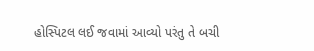હોસ્પિટલ લઈ જવામાં આવ્યો પરંતુ તે બચી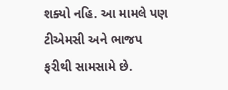શક્યો નહિ. આ મામલે પણ ટીએમસી અને ભાજપ ફરીથી સામસામે છે.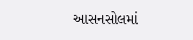આસનસોલમાં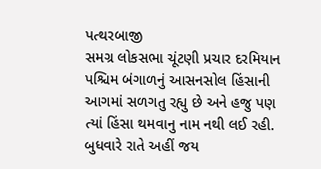પત્થરબાજી
સમગ્ર લોકસભા ચૂંટણી પ્રચાર દરમિયાન પશ્ચિમ બંગાળનું આસનસોલ હિંસાની આગમાં સળગતુ રહ્યુ છે અને હજુ પણ ત્યાં હિંસા થમવાનુ નામ નથી લઈ રહી. બુધવારે રાતે અહીં જય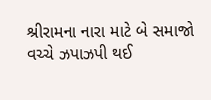શ્રીરામના નારા માટે બે સમાજો વચ્ચે ઝપાઝપી થઈ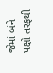જેમાં બંને પક્ષો તરફથી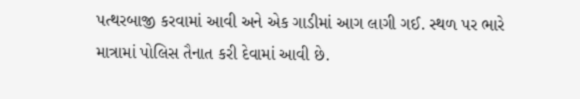પત્થરબાજી કરવામાં આવી અને એક ગાડીમાં આગ લાગી ગઈ. સ્થળ પર ભારે માત્રામાં પોલિસ તૈનાત કરી દેવામાં આવી છે.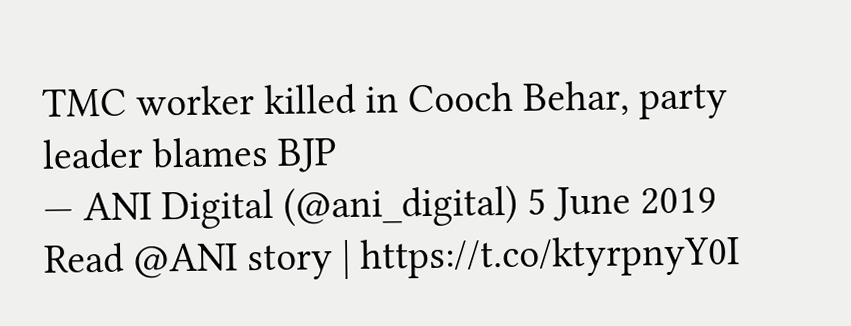TMC worker killed in Cooch Behar, party leader blames BJP
— ANI Digital (@ani_digital) 5 June 2019
Read @ANI story | https://t.co/ktyrpnyY0I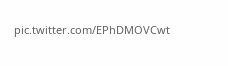pic.twitter.com/EPhDMOVCwt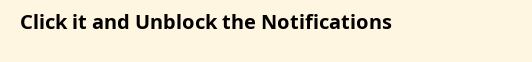Click it and Unblock the Notifications